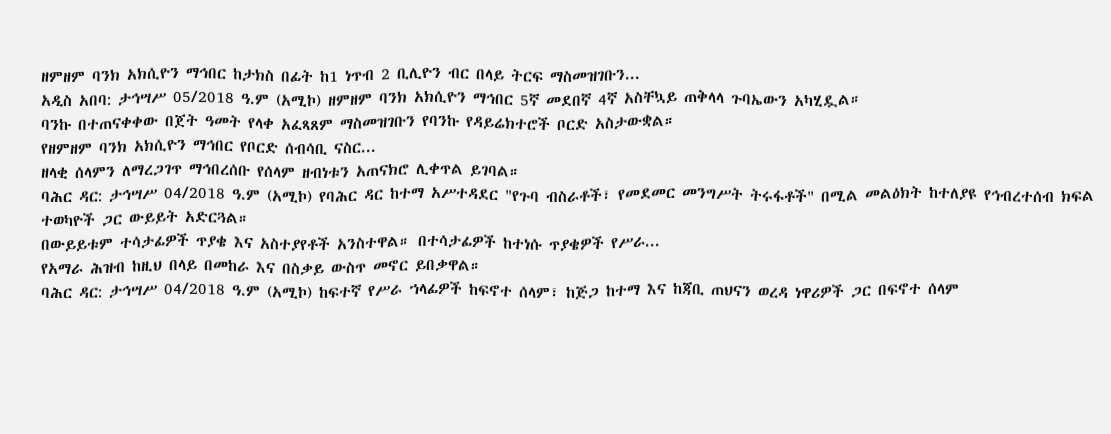ዘምዘም ባንክ አክሲዮን ማኅበር ከታክስ በፊት ከ1 ነጥብ 2 ቢሊዮን ብር በላይ ትርፍ ማስመዝገቡን...
አዲስ አበባ: ታኅሣሥ 05/2018 ዓ.ም (አሚኮ) ዘምዘም ባንክ አክሲዮን ማኅበር 5ኛ መደበኛ 4ኛ አስቸኳይ ጠቅላላ ጉባኤውን አካሂዷል።
ባንኩ በተጠናቀቀው በጀት ዓመት የላቀ አፈጻጸም ማስመዝገቡን የባንኩ የዳይሬክተሮች ቦርድ አስታውቋል።
የዘምዘም ባንክ አክሲዮን ማኅበር የቦርድ ሰብሳቢ ናስር...
ዘላቂ ሰላምን ለማረጋገጥ ማኅበረሰቡ የሰላም ዘብነቱን አጠናክሮ ሊቀጥል ይገባል።
ባሕር ዳር: ታኅሣሥ 04/2018 ዓ.ም (አሚኮ) የባሕር ዳር ከተማ አሥተዳደር "የጉባ ብስራቶች፣ የመደመር መንግሥት ትሩፋቶች" በሚል መልዕክት ከተለያዩ የኅብረተሰብ ክፍል ተወካዮች ጋር ውይይት አድርጓል።
በውይይቱም ተሳታፊዎች ጥያቄ እና አስተያየቶች አንስተዋል። በተሳታፊዎች ከተነሱ ጥያቄዎች የሥራ...
የአማራ ሕዝብ ከዚህ በላይ በመከራ እና በስቃይ ውስጥ መኖር ይበቃዋል።
ባሕር ዳር: ታኅሣሥ 04/2018 ዓ.ም (አሚኮ) ከፍተኛ የሥራ ኀላፊዎች ከፍኖተ ሰላም፣ ከጅጋ ከተማ እና ከጃቢ ጠህናን ወረዳ ነዋሪዎች ጋር በፍኖተ ሰላም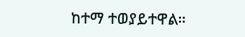ከተማ ተወያይተዋል።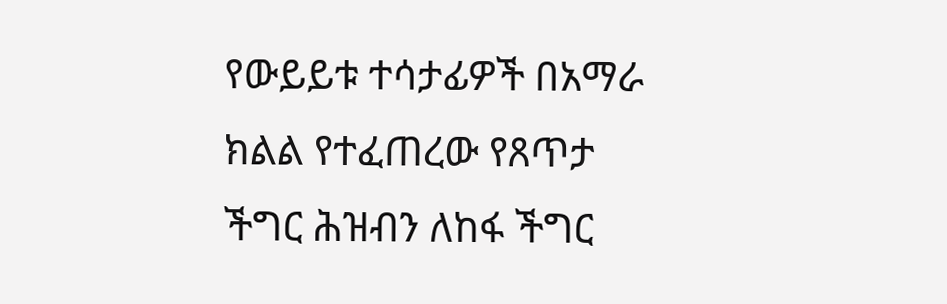የውይይቱ ተሳታፊዎች በአማራ ክልል የተፈጠረው የጸጥታ ችግር ሕዝብን ለከፋ ችግር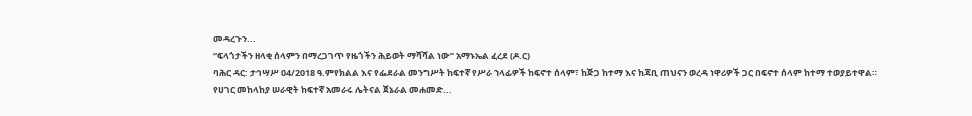መዳረጉን...
“ፍላጎታችን ዘላቂ ሰላምን በማረጋገጥ የዜጎችን ሕይወት ማሻሻል ነው” አማኑኤል ፈረደ (ዶ.ር)
ባሕር ዳር: ታኅሣሥ 04/2018 ዓ.ምየክልል እና የፌደራል መንግሥት ከፍተኛ የሥራ ኀላፊዎች ከፍኖተ ሰላም፣ ከጅጋ ከተማ እና ከጃቢ ጠህናን ወረዳ ነዋሪዎች ጋር በፍኖተ ሰላም ከተማ ተወያይተዋል።
የሀገር መከላከያ ሠራዊት ከፍተኛ አመራሩ ሌትናል ጀኔራል መሐመድ...